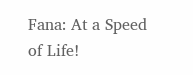Fana: At a Speed of Life!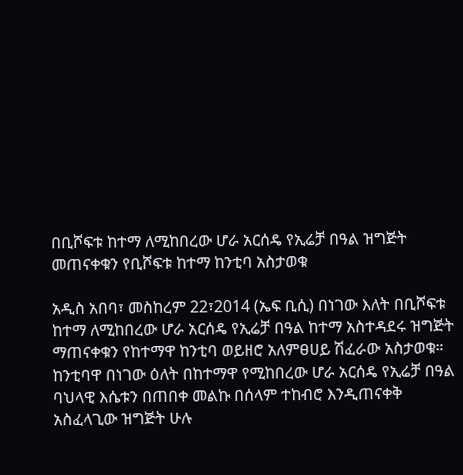በቢሾፍቱ ከተማ ለሚከበረው ሆራ አርሰዴ የኢሬቻ በዓል ዝግጅት መጠናቀቁን የቢሾፍቱ ከተማ ከንቲባ አስታወቁ

አዲስ አበባ፣ መስከረም 22፣2014 (ኤፍ ቢሲ) በነገው እለት በቢሾፍቱ ከተማ ለሚከበረው ሆራ አርሰዴ የኢሬቻ በዓል ከተማ አስተዳደሩ ዝግጅት ማጠናቀቁን የከተማዋ ከንቲባ ወይዘሮ አለምፀሀይ ሽፈራው አስታወቁ።
ከንቲባዋ በነገው ዕለት በከተማዋ የሚከበረው ሆራ አርሰዴ የኢሬቻ በዓል ባህላዊ እሴቱን በጠበቀ መልኩ በሰላም ተከብሮ እንዲጠናቀቅ አስፈላጊው ዝግጅት ሁሉ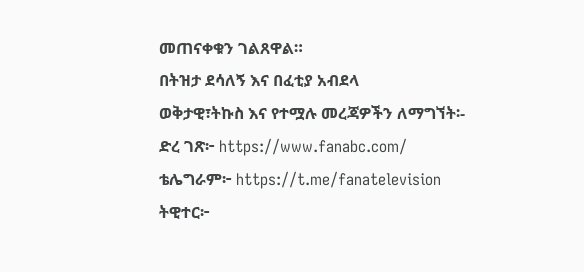መጠናቀቁን ገልጸዋል።
በትዝታ ደሳለኝ እና በፈቲያ አብደላ
ወቅታዊ፣ትኩስ እና የተሟሉ መረጃዎችን ለማግኘት፡-
ድረ ገጽ፦ https://www.fanabc.com/
ቴሌግራም፦ https://t.me/fanatelevision
ትዊተር፦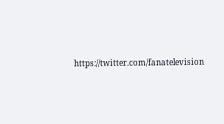https://twitter.com/fanatelevision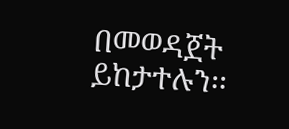በመወዳጀት ይከታተሉን፡፡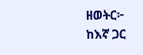ዘወትር፦ ከእኛ ጋር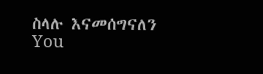ስላሉ እናመሰግናለን
You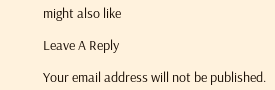might also like

Leave A Reply

Your email address will not be published.